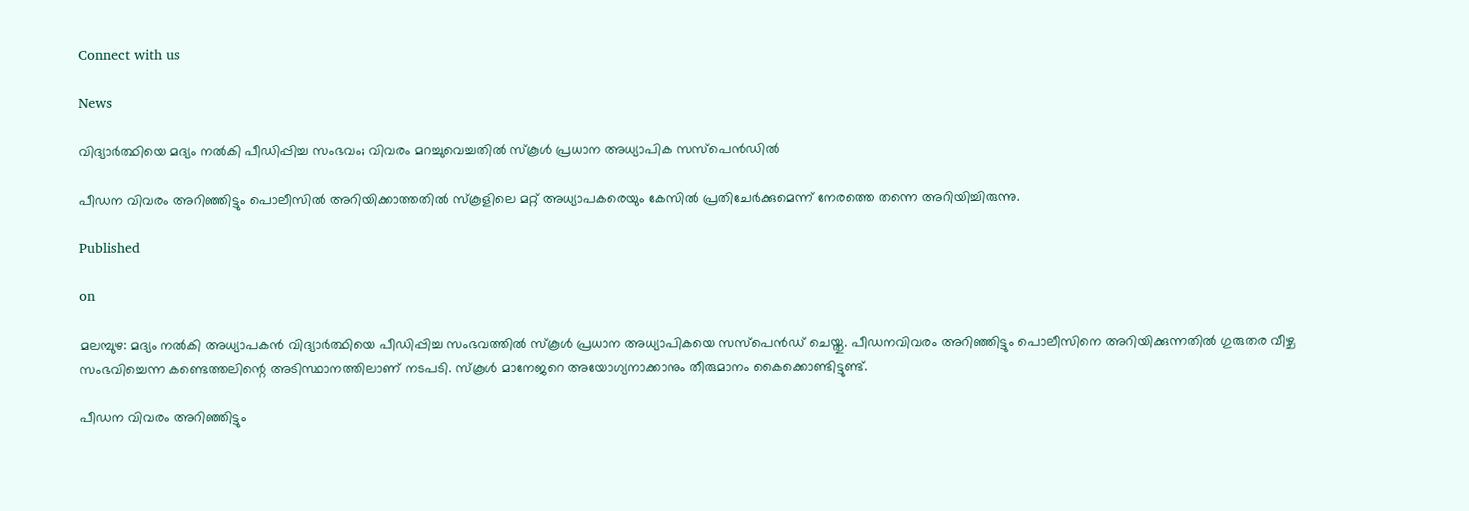Connect with us

News

വിദ്യാര്‍ത്ഥിയെ മദ്യം നല്‍കി പീഡിപ്പിച്ച സംഭവം; വിവരം മറച്ചുവെച്ചതില്‍ സ്‌കൂള്‍ പ്രധാന അധ്യാപിക സസ്‌പെന്‍ഡില്‍

പീഡന വിവരം അറിഞ്ഞിട്ടും പൊലീസില്‍ അറിയിക്കാത്തതില്‍ സ്‌കൂളിലെ മറ്റ് അധ്യാപകരെയും കേസില്‍ പ്രതിചേര്‍ക്കുമെന്ന് നേരത്തെ തന്നെ അറിയിച്ചിരുന്നു.

Published

on

മലമ്പുഴ: മദ്യം നല്‍കി അധ്യാപകന്‍ വിദ്യാര്‍ത്ഥിയെ പീഡിപ്പിച്ച സംഭവത്തില്‍ സ്‌കൂള്‍ പ്രധാന അധ്യാപികയെ സസ്‌പെന്‍ഡ് ചെയ്തു. പീഡനവിവരം അറിഞ്ഞിട്ടും പൊലീസിനെ അറിയിക്കുന്നതില്‍ ഗുരുതര വീഴ്ച സംഭവിച്ചെന്ന കണ്ടെത്തലിന്റെ അടിസ്ഥാനത്തിലാണ് നടപടി. സ്‌കൂള്‍ മാനേജറെ അയോഗ്യനാക്കാനും തീരുമാനം കൈക്കൊണ്ടിട്ടുണ്ട്.

പീഡന വിവരം അറിഞ്ഞിട്ടും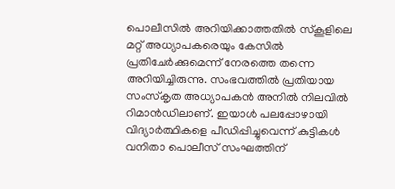പൊലീസില്‍ അറിയിക്കാത്തതില്‍ സ്‌കൂളിലെ മറ്റ് അധ്യാപകരെയും കേസില്‍ പ്രതിചേര്‍ക്കുമെന്ന് നേരത്തെ തന്നെ അറിയിച്ചിരുന്നു. സംഭവത്തില്‍ പ്രതിയായ സംസ്‌കൃത അധ്യാപകന്‍ അനില്‍ നിലവില്‍ റിമാന്‍ഡിലാണ്. ഇയാള്‍ പലപ്പോഴായി വിദ്യാര്‍ത്ഥികളെ പീഡിപ്പിച്ചുവെന്ന് കുട്ടികള്‍ വനിതാ പൊലീസ് സംഘത്തിന്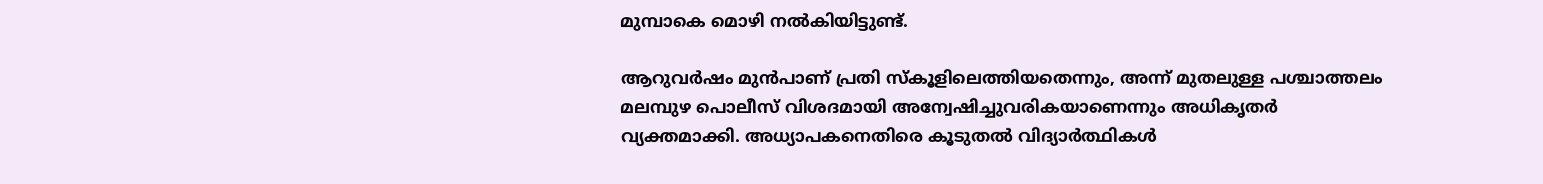മുമ്പാകെ മൊഴി നല്‍കിയിട്ടുണ്ട്.

ആറുവര്‍ഷം മുന്‍പാണ് പ്രതി സ്‌കൂളിലെത്തിയതെന്നും, അന്ന് മുതലുള്ള പശ്ചാത്തലം മലമ്പുഴ പൊലീസ് വിശദമായി അന്വേഷിച്ചുവരികയാണെന്നും അധികൃതര്‍ വ്യക്തമാക്കി. അധ്യാപകനെതിരെ കൂടുതല്‍ വിദ്യാര്‍ത്ഥികള്‍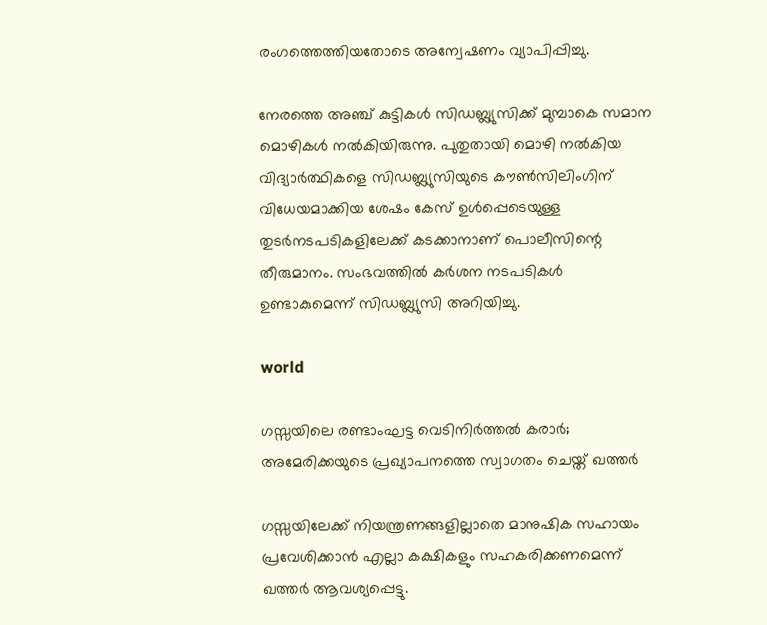രംഗത്തെത്തിയതോടെ അന്വേഷണം വ്യാപിപ്പിച്ചു.

നേരത്തെ അഞ്ച് കുട്ടികള്‍ സിഡബ്ല്യുസിക്ക് മുമ്പാകെ സമാന മൊഴികള്‍ നല്‍കിയിരുന്നു. പുതുതായി മൊഴി നല്‍കിയ വിദ്യാര്‍ത്ഥികളെ സിഡബ്ല്യുസിയുടെ കൗണ്‍സിലിംഗിന് വിധേയമാക്കിയ ശേഷം കേസ് ഉള്‍പ്പെടെയുള്ള തുടര്‍നടപടികളിലേക്ക് കടക്കാനാണ് പൊലീസിന്റെ തീരുമാനം. സംഭവത്തില്‍ കര്‍ശന നടപടികള്‍ ഉണ്ടാകുമെന്ന് സിഡബ്ല്യുസി അറിയിച്ചു.

world

ഗസ്സയിലെ രണ്ടാംഘട്ട വെടിനിര്‍ത്തല്‍ കരാര്‍; അമേരിക്കയുടെ പ്രഖ്യാപനത്തെ സ്വാഗതം ചെയ്ത് ഖത്തര്‍

ഗസ്സയിലേക്ക് നിയന്ത്രണങ്ങളില്ലാതെ മാനുഷിക സഹായം പ്രവേശിക്കാന്‍ എല്ലാ കക്ഷികളും സഹകരിക്കണമെന്ന് ഖത്തര്‍ ആവശ്യപ്പെട്ടു.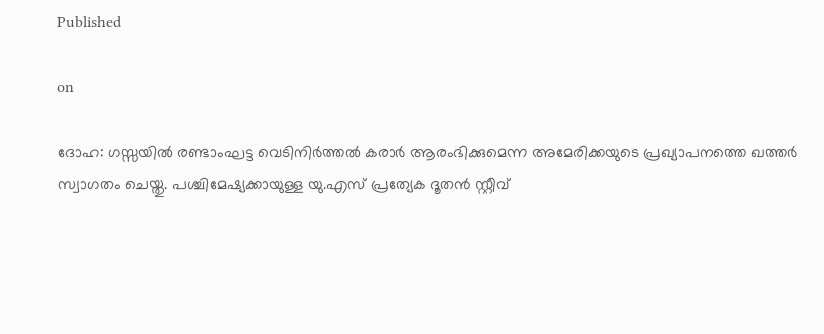Published

on

ദോഹ: ഗസ്സയില്‍ രണ്ടാംഘട്ട വെടിനിര്‍ത്തല്‍ കരാര്‍ ആരംഭിക്കുമെന്ന അമേരിക്കയുടെ പ്രഖ്യാപനത്തെ ഖത്തര്‍ സ്വാഗതം ചെയ്തു. പശ്ചിമേഷ്യക്കായുള്ള യു.എസ് പ്രത്യേക ദൂതന്‍ സ്റ്റീവ്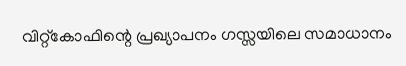വിറ്റ്കോഫിന്റെ പ്രഖ്യാപനം ഗസ്സയിലെ സമാധാനം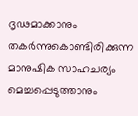ദൃഢമാക്കാനും തകര്‍ന്നുകൊണ്ടിരിക്കുന്ന മാനുഷിക സാഹചര്യം മെച്ചപ്പെടുത്താനും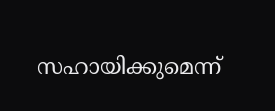സഹായിക്കുമെന്ന്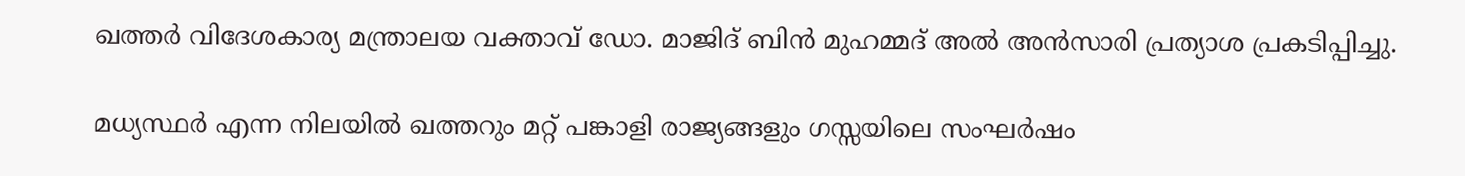ഖത്തര്‍ വിദേശകാര്യ മന്ത്രാലയ വക്താവ് ഡോ. മാജിദ് ബിന്‍ മുഹമ്മദ് അല്‍ അന്‍സാരി പ്രത്യാശ പ്രകടിപ്പിച്ചു.

മധ്യസ്ഥര്‍ എന്ന നിലയില്‍ ഖത്തറും മറ്റ് പങ്കാളി രാജ്യങ്ങളും ഗസ്സയിലെ സംഘര്‍ഷം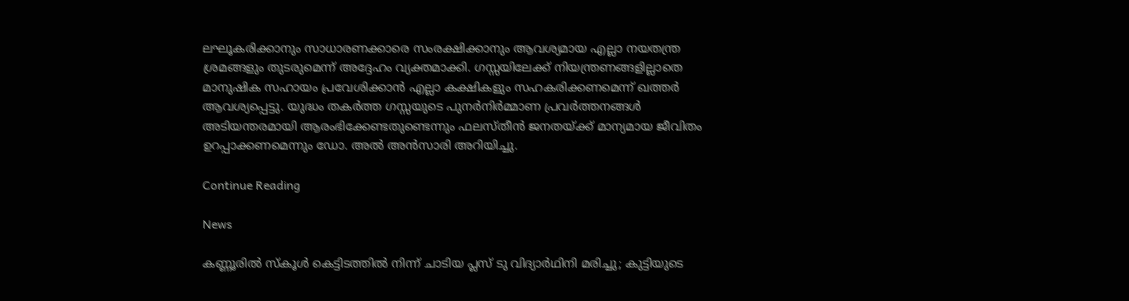ലഘൂകരിക്കാനും സാധാരണക്കാരെ സംരക്ഷിക്കാനും ആവശ്യമായ എല്ലാ നയതന്ത്ര ശ്രമങ്ങളും തുടരുമെന്ന് അദ്ദേഹം വ്യക്തമാക്കി. ഗസ്സയിലേക്ക് നിയന്ത്രണങ്ങളില്ലാതെ മാനുഷിക സഹായം പ്രവേശിക്കാന്‍ എല്ലാ കക്ഷികളും സഹകരിക്കണമെന്ന് ഖത്തര്‍ ആവശ്യപ്പെട്ടു. യുദ്ധം തകര്‍ത്ത ഗസ്സയുടെ പുനര്‍നിര്‍മ്മാണ പ്രവര്‍ത്തനങ്ങള്‍ അടിയന്തരമായി ആരംഭിക്കേണ്ടതുണ്ടെന്നും ഫലസ്തീന്‍ ജനതയ്ക്ക് മാന്യമായ ജീവിതം ഉറപ്പാക്കണമെന്നും ഡോ. അല്‍ അന്‍സാരി അറിയിച്ചു.

Continue Reading

News

കണ്ണൂരില്‍ സ്‌കൂള്‍ കെട്ടിടത്തില്‍ നിന്ന് ചാടിയ പ്ലസ് ടു വിദ്യാര്‍ഥിനി മരിച്ചു; കുട്ടിയുടെ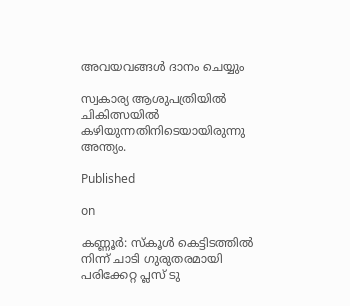അവയവങ്ങള്‍ ദാനം ചെയ്യും

സ്വകാര്യ ആശുപത്രിയില്‍ ചികിത്സയില്‍ കഴിയുന്നതിനിടെയായിരുന്നു അന്ത്യം.

Published

on

കണ്ണൂര്‍: സ്‌കൂള്‍ കെട്ടിടത്തില്‍ നിന്ന് ചാടി ഗുരുതരമായി പരിക്കേറ്റ പ്ലസ് ടു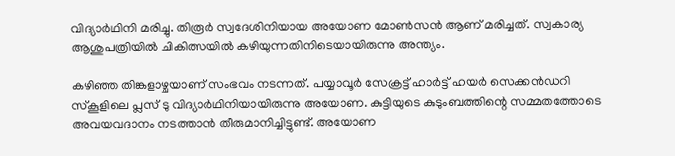വിദ്യാര്‍ഥിനി മരിച്ചു. തിരൂര്‍ സ്വദേശിനിയായ അയോണ മോണ്‍സന്‍ ആണ് മരിച്ചത്. സ്വകാര്യ ആശുപത്രിയില്‍ ചികിത്സയില്‍ കഴിയുന്നതിനിടെയായിരുന്നു അന്ത്യം.

കഴിഞ്ഞ തിങ്കളാഴ്ചയാണ് സംഭവം നടന്നത്. പയ്യാവൂര്‍ സേക്രട്ട് ഹാര്‍ട്ട് ഹയര്‍ സെക്കന്‍ഡറി സ്‌കൂളിലെ പ്ലസ് ടു വിദ്യാര്‍ഥിനിയായിരുന്നു അയോണ. കുട്ടിയുടെ കുടുംബത്തിന്റെ സമ്മതത്തോടെ അവയവദാനം നടത്താന്‍ തീരുമാനിച്ചിട്ടുണ്ട്. അയോണ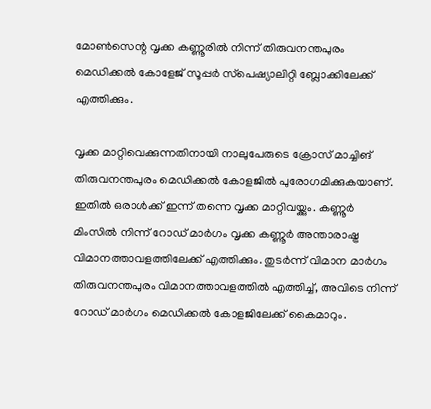മോണ്‍സെന്റ വൃക്ക കണ്ണൂരില്‍ നിന്ന് തിരുവനന്തപുരം മെഡിക്കല്‍ കോളേജ് സൂപ്പര്‍ സ്‌പെഷ്യാലിറ്റി ബ്ലോക്കിലേക്ക് എത്തിക്കും.

വൃക്ക മാറ്റിവെക്കുന്നതിനായി നാലുപേരുടെ ക്രോസ് മാച്ചിങ് തിരുവനന്തപുരം മെഡിക്കല്‍ കോളജില്‍ പുരോഗമിക്കുകയാണ്. ഇതില്‍ ഒരാള്‍ക്ക് ഇന്ന് തന്നെ വൃക്ക മാറ്റിവയ്ക്കും. കണ്ണൂര്‍ മിംസില്‍ നിന്ന് റോഡ് മാര്‍ഗം വൃക്ക കണ്ണൂര്‍ അന്താരാഷ്ട്ര വിമാനത്താവളത്തിലേക്ക് എത്തിക്കും. തുടര്‍ന്ന് വിമാന മാര്‍ഗം തിരുവനന്തപുരം വിമാനത്താവളത്തില്‍ എത്തിച്ച്, അവിടെ നിന്ന് റോഡ് മാര്‍ഗം മെഡിക്കല്‍ കോളജിലേക്ക് കൈമാറും.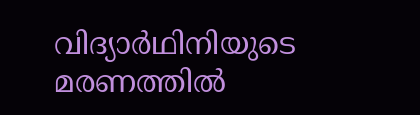വിദ്യാര്‍ഥിനിയുടെ മരണത്തില്‍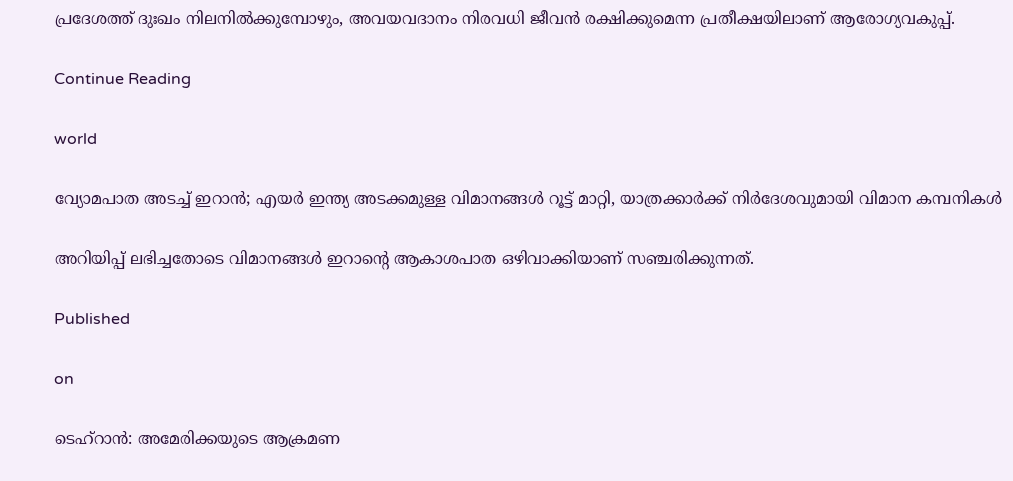പ്രദേശത്ത് ദുഃഖം നിലനില്‍ക്കുമ്പോഴും, അവയവദാനം നിരവധി ജീവന്‍ രക്ഷിക്കുമെന്ന പ്രതീക്ഷയിലാണ് ആരോഗ്യവകുപ്പ്.

Continue Reading

world

വ്യോമപാത അടച്ച് ഇറാന്‍; എയര്‍ ഇന്ത്യ അടക്കമുള്ള വിമാനങ്ങള്‍ റൂട്ട് മാറ്റി, യാത്രക്കാര്‍ക്ക് നിര്‍ദേശവുമായി വിമാന കമ്പനികള്‍

അറിയിപ്പ് ലഭിച്ചതോടെ വിമാനങ്ങള്‍ ഇറാന്റെ ആകാശപാത ഒഴിവാക്കിയാണ് സഞ്ചരിക്കുന്നത്.

Published

on

ടെഹ്‌റാന്‍: അമേരിക്കയുടെ ആക്രമണ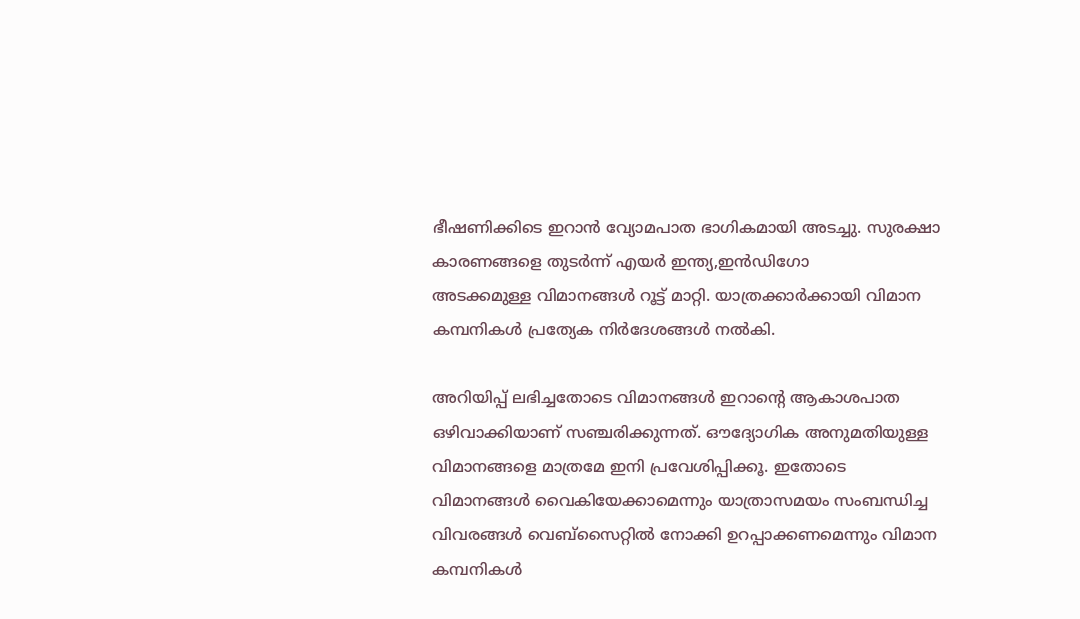ഭീഷണിക്കിടെ ഇറാന്‍ വ്യോമപാത ഭാഗികമായി അടച്ചു. സുരക്ഷാ കാരണങ്ങളെ തുടര്‍ന്ന് എയര്‍ ഇന്ത്യ,ഇന്‍ഡിഗോ
അടക്കമുള്ള വിമാനങ്ങള്‍ റൂട്ട് മാറ്റി. യാത്രക്കാര്‍ക്കായി വിമാന കമ്പനികള്‍ പ്രത്യേക നിര്‍ദേശങ്ങള്‍ നല്‍കി.

അറിയിപ്പ് ലഭിച്ചതോടെ വിമാനങ്ങള്‍ ഇറാന്റെ ആകാശപാത ഒഴിവാക്കിയാണ് സഞ്ചരിക്കുന്നത്. ഔദ്യോഗിക അനുമതിയുള്ള വിമാനങ്ങളെ മാത്രമേ ഇനി പ്രവേശിപ്പിക്കൂ. ഇതോടെ വിമാനങ്ങള്‍ വൈകിയേക്കാമെന്നും യാത്രാസമയം സംബന്ധിച്ച വിവരങ്ങള്‍ വെബ്‌സൈറ്റില്‍ നോക്കി ഉറപ്പാക്കണമെന്നും വിമാന കമ്പനികള്‍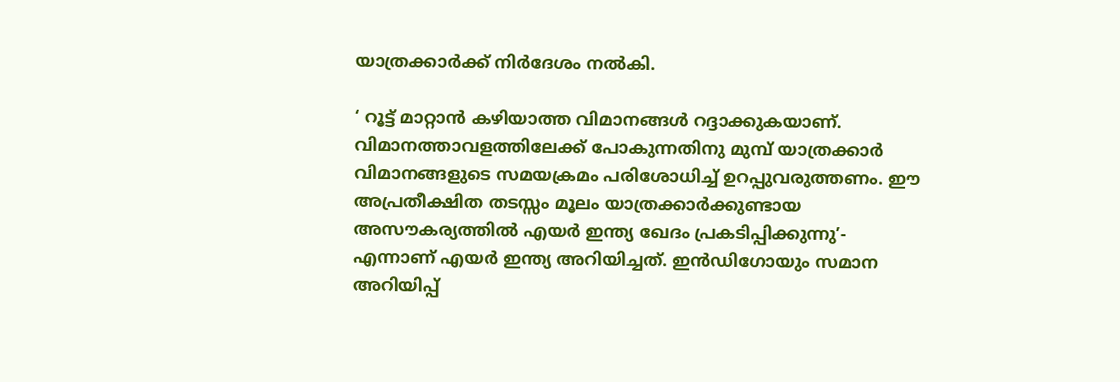യാത്രക്കാര്‍ക്ക് നിര്‍ദേശം നല്‍കി.

‘ റൂട്ട് മാറ്റാന്‍ കഴിയാത്ത വിമാനങ്ങള്‍ റദ്ദാക്കുകയാണ്. വിമാനത്താവളത്തിലേക്ക് പോകുന്നതിനു മുമ്പ് യാത്രക്കാര്‍ വിമാനങ്ങളുടെ സമയക്രമം പരിശോധിച്ച് ഉറപ്പുവരുത്തണം. ഈ അപ്രതീക്ഷിത തടസ്സം മൂലം യാത്രക്കാര്‍ക്കുണ്ടായ അസൗകര്യത്തില്‍ എയര്‍ ഇന്ത്യ ഖേദം പ്രകടിപ്പിക്കുന്നു’- എന്നാണ് എയര്‍ ഇന്ത്യ അറിയിച്ചത്. ഇന്‍ഡിഗോയും സമാന അറിയിപ്പ്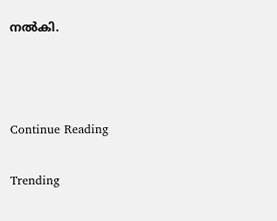നല്‍കി.



Continue Reading

Trending